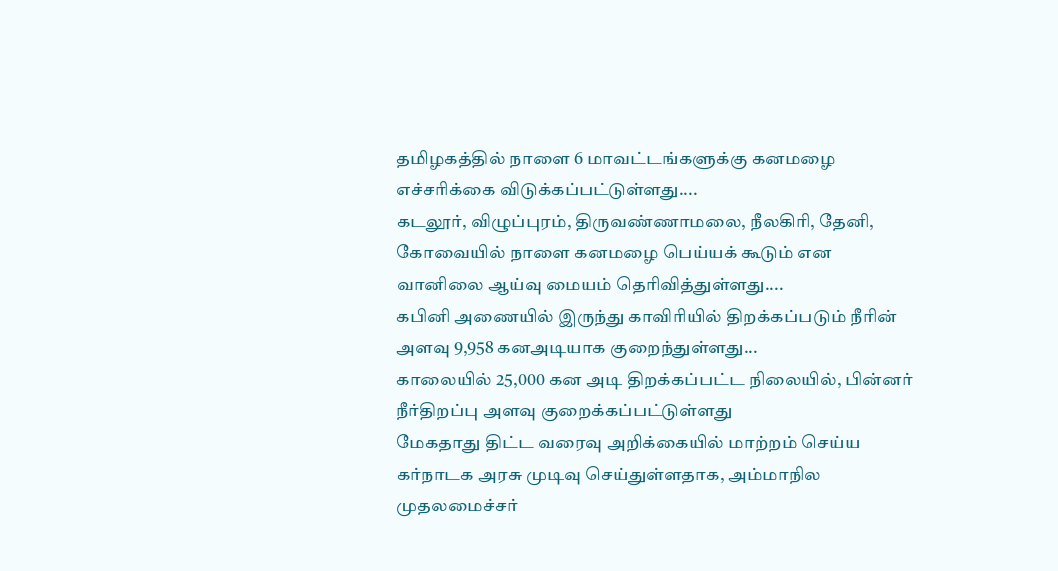தமிழகத்தில் நாளை 6 மாவட்டங்களுக்கு கனமழை எச்சரிக்கை விடுக்கப்பட்டுள்ளது....
கடலூர், விழுப்புரம், திருவண்ணாமலை, நீலகிரி, தேனி, கோவையில் நாளை கனமழை பெய்யக் கூடும் என வானிலை ஆய்வு மையம் தெரிவித்துள்ளது....
கபினி அணையில் இருந்து காவிரியில் திறக்கப்படும் நீரின் அளவு 9,958 கனஅடியாக குறைந்துள்ளது...
காலையில் 25,000 கன அடி திறக்கப்பட்ட நிலையில், பின்னர் நீர்திறப்பு அளவு குறைக்கப்பட்டுள்ளது
மேகதாது திட்ட வரைவு அறிக்கையில் மாற்றம் செய்ய கர்நாடக அரசு முடிவு செய்துள்ளதாக, அம்மாநில முதலமைச்சர்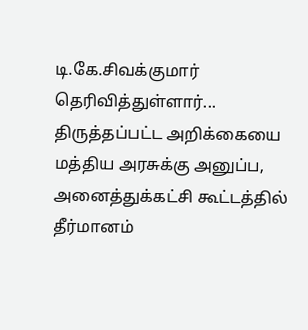டி.கே.சிவக்குமார் தெரிவித்துள்ளார்...
திருத்தப்பட்ட அறிக்கையை மத்திய அரசுக்கு அனுப்ப, அனைத்துக்கட்சி கூட்டத்தில் தீர்மானம்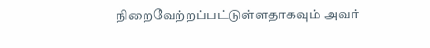நிறைவேற்றப்பட்டுள்ளதாகவும் அவர்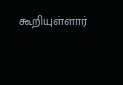கூறியுள்ளார்